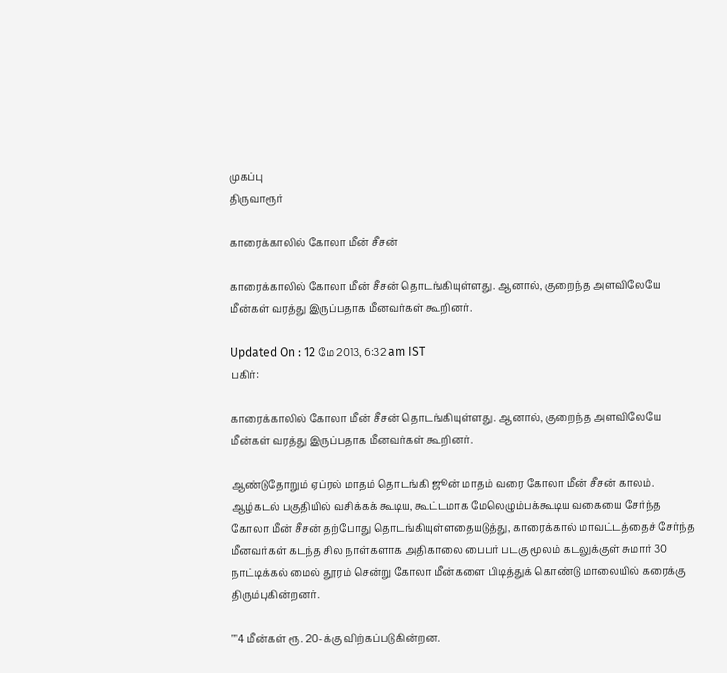முகப்பு
திருவாரூர்

காரைக்காலில் கோலா மீன் சீசன்

காரைக்காலில் கோலா மீன் சீசன் தொடங்கியுள்ளது. ஆனால், குறைந்த அளவிலேயே மீன்கள் வரத்து இருப்பதாக மீனவர்கள் கூறினர்.

Updated On : 12 மே 2013, 6:32 am IST
பகிர்:

காரைக்காலில் கோலா மீன் சீசன் தொடங்கியுள்ளது. ஆனால், குறைந்த அளவிலேயே மீன்கள் வரத்து இருப்பதாக மீனவர்கள் கூறினர்.

ஆண்டுதோறும் ஏப்ரல் மாதம் தொடங்கி ஜூன் மாதம் வரை கோலா மீன் சீசன் காலம். ஆழ்கடல் பகுதியில் வசிக்கக் கூடிய, கூட்டமாக மேலெழும்பக்கூடிய வகையை சேர்ந்த கோலா மீன் சீசன் தற்போது தொடங்கியுள்ளதையடுத்து, காரைக்கால் மாவட்டத்தைச் சேர்ந்த மீனவர்கள் கடந்த சில நாள்களாக அதிகாலை பைபர் படகு மூலம் கடலுக்குள் சுமார் 30 நாட்டிக்கல் மைல் தூரம் சென்று கோலா மீன்களை பிடித்துக் கொண்டு மாலையில் கரைக்கு திரும்புகின்றனர்.

""4 மீன்கள் ரூ. 20-க்கு விற்கப்படுகின்றன.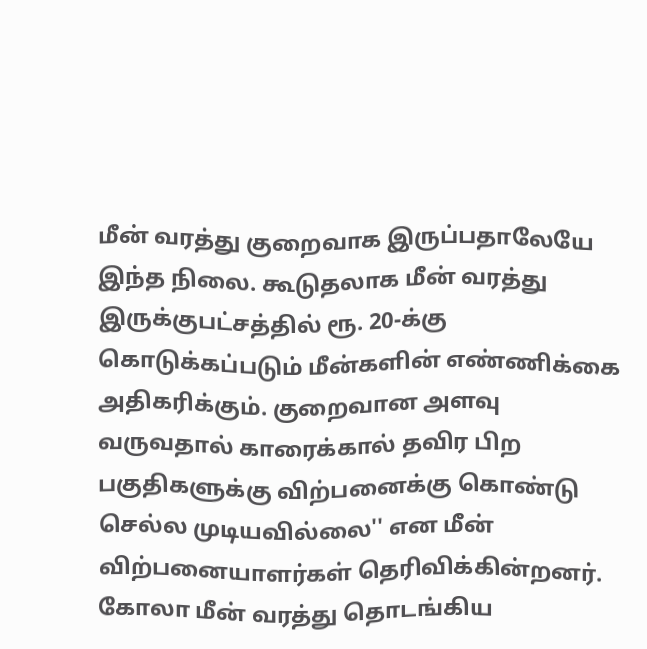மீன் வரத்து குறைவாக இருப்பதாலேயே இந்த நிலை. கூடுதலாக மீன் வரத்து இருக்குபட்சத்தில் ரூ. 20-க்கு கொடுக்கப்படும் மீன்களின் எண்ணிக்கை அதிகரிக்கும். குறைவான அளவு வருவதால் காரைக்கால் தவிர பிற பகுதிகளுக்கு விற்பனைக்கு கொண்டு செல்ல முடியவில்லை'' என மீன் விற்பனையாளர்கள் தெரிவிக்கின்றனர். கோலா மீன் வரத்து தொடங்கிய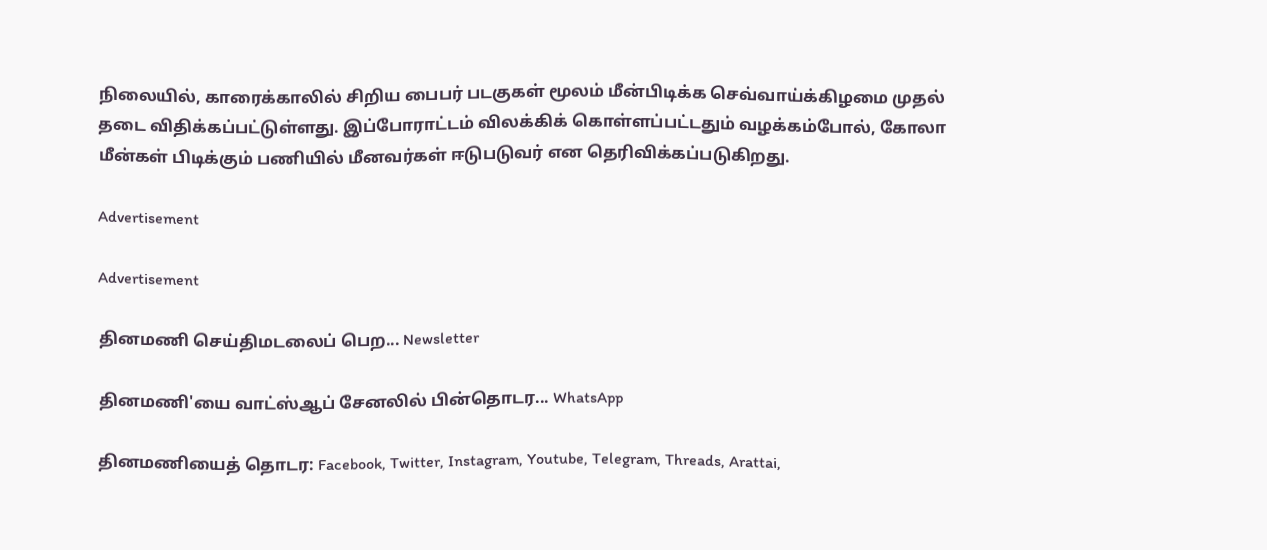நிலையில், காரைக்காலில் சிறிய பைபர் படகுகள் மூலம் மீன்பிடிக்க செவ்வாய்க்கிழமை முதல் தடை விதிக்கப்பட்டுள்ளது. இப்போராட்டம் விலக்கிக் கொள்ளப்பட்டதும் வழக்கம்போல், கோலா மீன்கள் பிடிக்கும் பணியில் மீனவர்கள் ஈடுபடுவர் என தெரிவிக்கப்படுகிறது.

Advertisement

Advertisement

தினமணி செய்திமடலைப் பெற... Newsletter

தினமணி'யை வாட்ஸ்ஆப் சேனலில் பின்தொடர... WhatsApp

தினமணியைத் தொடர: Facebook, Twitter, Instagram, Youtube, Telegram, Threads, Arattai,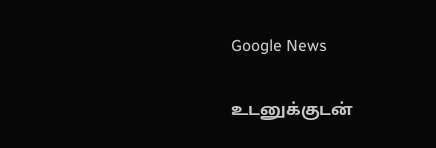Google News

உடனுக்குடன்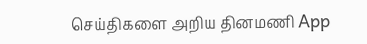செய்திகளை அறிய தினமணி App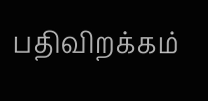பதிவிறக்கம்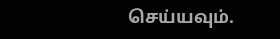செய்யவும்.